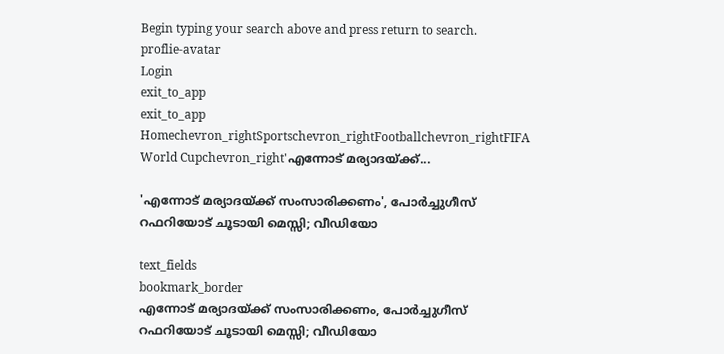Begin typing your search above and press return to search.
proflie-avatar
Login
exit_to_app
exit_to_app
Homechevron_rightSportschevron_rightFootballchevron_rightFIFA World Cupchevron_right'എന്നോട് മര്യാദയ്ക്ക്...

'എന്നോട് മര്യാദയ്ക്ക് സംസാരിക്കണം', പോർച്ചുഗീസ് റഫറിയോട് ചൂടായി മെസ്സി; വീഡിയോ

text_fields
bookmark_border
എന്നോട് മര്യാദയ്ക്ക് സംസാരിക്കണം, പോർച്ചുഗീസ് റഫറിയോട് ചൂടായി മെസ്സി; വീഡിയോ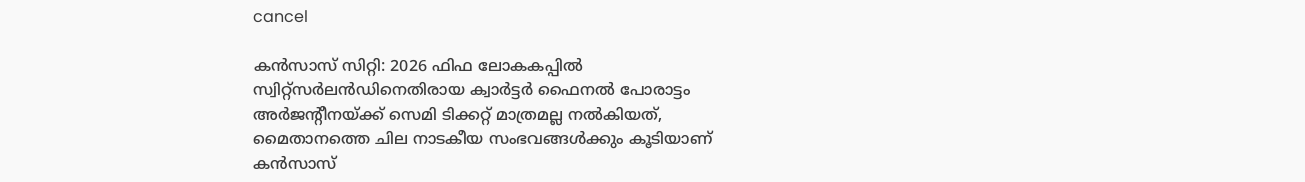cancel

കൻസാസ് സിറ്റി: 2026 ഫിഫ ലോകകപ്പിൽ സ്വിറ്റ്‌സർലൻഡിനെതിരായ ക്വാർട്ടർ ഫൈനൽ പോരാട്ടം അർജന്റീനയ്ക്ക് സെമി ടിക്കറ്റ് മാത്രമല്ല നൽകിയത്, മൈതാനത്തെ ചില നാടകീയ സംഭവങ്ങൾക്കും കൂടിയാണ് കൻസാസ്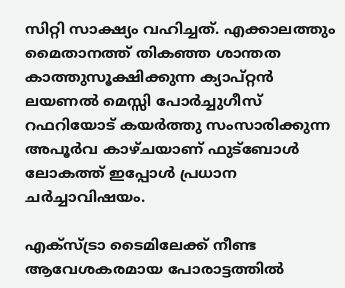സിറ്റി സാക്ഷ്യം വഹിച്ചത്. എക്കാലത്തും മൈതാനത്ത് തികഞ്ഞ ശാന്തത കാത്തുസൂക്ഷിക്കുന്ന ക്യാപ്റ്റൻ ലയണൽ മെസ്സി പോർച്ചുഗീസ് റഫറിയോട് കയർത്തു സംസാരിക്കുന്ന അപൂർവ കാഴ്ചയാണ് ഫുട്ബോൾ ലോകത്ത് ഇപ്പോൾ പ്രധാന ചർച്ചാവിഷയം.

എക്സ്ട്രാ ടൈമിലേക്ക് നീണ്ട ആവേശകരമായ പോരാട്ടത്തിൽ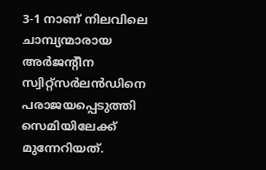3-1 നാണ് നിലവിലെ ചാമ്പ്യന്മാരായ അർജന്റീന സ്വിറ്റ്‌സർലൻഡിനെ പരാജയപ്പെടുത്തി സെമിയിലേക്ക് മുന്നേറിയത്.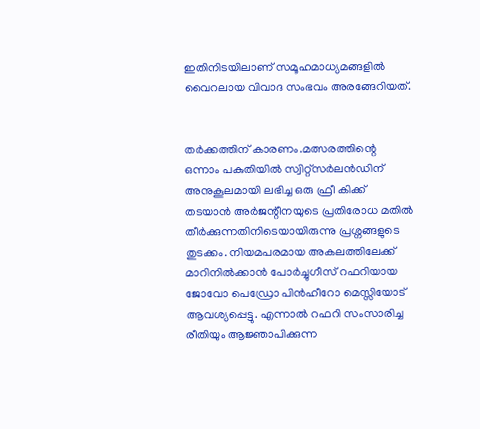ഇതിനിടയിലാണ് സമൂഹമാധ്യമങ്ങളിൽ വൈറലായ വിവാദ സംഭവം അരങ്ങേറിയത്.


തർക്കത്തിന് കാരണം.മത്സരത്തിന്റെ ഒന്നാം പകുതിയിൽ സ്വിറ്റ്‌സർലൻഡിന് അനുകൂലമായി ലഭിച്ച ഒരു ഫ്രീ കിക്ക് തടയാൻ അർജന്റീനയുടെ പ്രതിരോധ മതിൽ തീർക്കുന്നതിനിടെയായിരുന്നു പ്രശ്നങ്ങളുടെ തുടക്കം. നിയമപരമായ അകലത്തിലേക്ക് മാറിനിൽക്കാൻ പോർച്ചുഗീസ് റഫറിയായ ജോവോ പെഡ്രോ പിൻഹീറോ മെസ്സിയോട് ആവശ്യപ്പെട്ടു. എന്നാൽ റഫറി സംസാരിച്ച രീതിയും ആജ്ഞാപിക്കുന്ന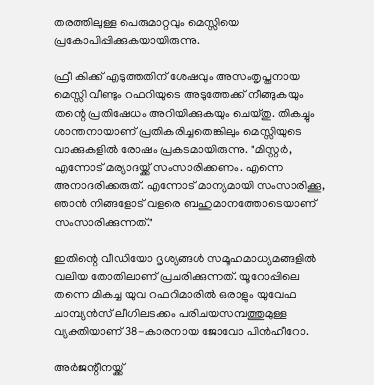തരത്തിലുള്ള പെരുമാറ്റവും മെസ്സിയെ പ്രകോപിപ്പിക്കുകയായിരുന്നു.

ഫ്രീ കിക്ക് എടുത്തതിന് ശേഷവും അസംതൃപ്തനായ മെസ്സി വീണ്ടും റഫറിയുടെ അടുത്തേക്ക് നീങ്ങുകയും തന്റെ പ്രതിഷേധം അറിയിക്കുകയും ചെയ്തു. തികച്ചും ശാന്തനായാണ് പ്രതികരിച്ചതെങ്കിലും മെസ്സിയുടെ വാക്കുകളിൽ രോഷം പ്രകടമായിരുന്നു. "മിസ്റ്റർ, എന്നോട് മര്യാദയ്ക്ക് സംസാരിക്കണം. എന്നെ അനാദരിക്കരുത്. എന്നോട് മാന്യമായി സംസാരിക്കൂ, ഞാൻ നിങ്ങളോട് വളരെ ബഹുമാനത്തോടെയാണ് സംസാരിക്കുന്നത്."

ഇതിന്റെ വീഡിയോ ദൃശ്യങ്ങൾ സമൂഹമാധ്യമങ്ങളിൽ വലിയ തോതിലാണ് പ്രചരിക്കുന്നത്. യൂറോപ്പിലെ തന്നെ മികച്ച യുവ റഫറിമാരിൽ ഒരാളും യുവേഫ ചാമ്പ്യൻസ് ലീഗിലടക്കം പരിചയസമ്പത്തുമുള്ള വ്യക്തിയാണ് 38-കാരനായ ജോവോ പിൻഹീറോ.

അർജന്റീനയ്ക്ക്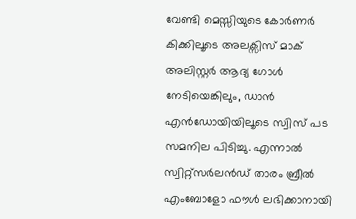വേണ്ടി മെസ്സിയുടെ കോർണർ കിക്കിലൂടെ അലക്സിസ് മാക് അലിസ്റ്റർ ആദ്യ ഗോൾ നേടിയെങ്കിലും, ഡാൻ എൻഡോയിയിലൂടെ സ്വിസ് പട സമനില പിടിച്ചു. എന്നാൽ സ്വിറ്റ്‌സർലൻഡ് താരം ബ്രീൽ എംബോളോ ഫൗൾ ലഭിക്കാനായി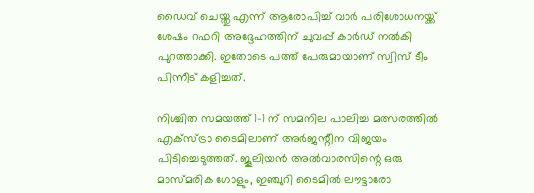ഡൈവ് ചെയ്തു എന്ന് ആരോപിച്ച് വാർ പരിശോധനയ്ക്ക് ശേഷം റഫറി അദ്ദേഹത്തിന് ചുവപ്പ് കാർഡ് നൽകി പുറത്താക്കി. ഇതോടെ പത്ത് പേരുമായാണ് സ്വിസ് ടീം പിന്നീട് കളിച്ചത്.

നിശ്ചിത സമയത്ത് 1-1 ന് സമനില പാലിച്ച മത്സരത്തിൽ എക്സ്ട്രാ ടൈമിലാണ് അർജന്റീന വിജയം പിടിച്ചെടുത്തത്. ജൂലിയൻ അൽവാരസിന്റെ ഒരു മാസ്മരിക ഗോളും, ഇഞ്ചുറി ടൈമിൽ ലൗട്ടാരോ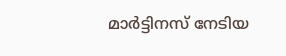മാർട്ടിനസ് നേടിയ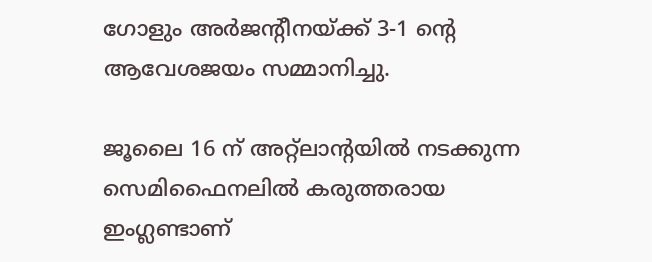ഗോളും അർജന്റീനയ്ക്ക് 3-1 ന്റെ ആവേശജയം സമ്മാനിച്ചു.

ജൂലൈ 16 ന് അറ്റ്ലാന്റയിൽ നടക്കുന്ന സെമിഫൈനലിൽ കരുത്തരായ ഇംഗ്ലണ്ടാണ്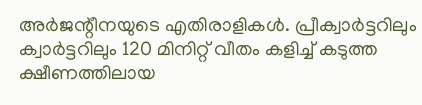അർജന്റീനയുടെ എതിരാളികൾ. പ്രീക്വാർട്ടറിലും ക്വാർട്ടറിലും 120 മിനിറ്റ് വീതം കളിച്ച് കടുത്ത ക്ഷീണത്തിലായ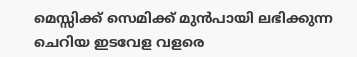മെസ്സിക്ക് സെമിക്ക് മുൻപായി ലഭിക്കുന്ന ചെറിയ ഇടവേള വളരെ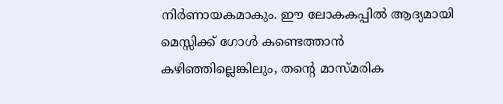നിർണായകമാകും. ഈ ലോകകപ്പിൽ ആദ്യമായി മെസ്സിക്ക് ഗോൾ കണ്ടെത്താൻ കഴിഞ്ഞില്ലെങ്കിലും, തന്റെ മാസ്മരിക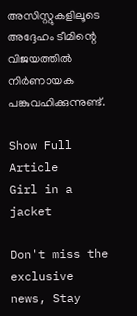അസിസ്റ്റുകളിലൂടെ അദ്ദേഹം ടീമിന്റെ വിജയത്തിൽ നിർണായക പങ്കുവഹിക്കുന്നുണ്ട്.

Show Full Article
Girl in a jacket

Don't miss the exclusive news, Stay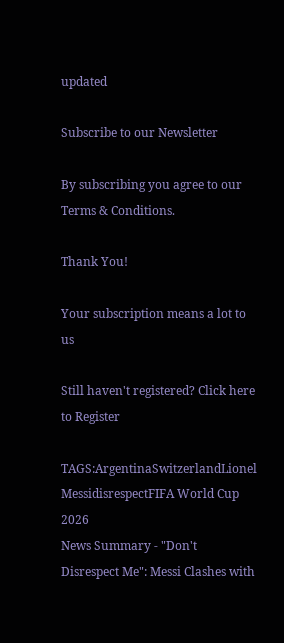updated

Subscribe to our Newsletter

By subscribing you agree to our Terms & Conditions.

Thank You!

Your subscription means a lot to us

Still haven't registered? Click here to Register

TAGS:ArgentinaSwitzerlandLionel MessidisrespectFIFA World Cup 2026
News Summary - "Don't Disrespect Me": Messi Clashes with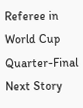Referee in World Cup Quarter-Final
Next Story